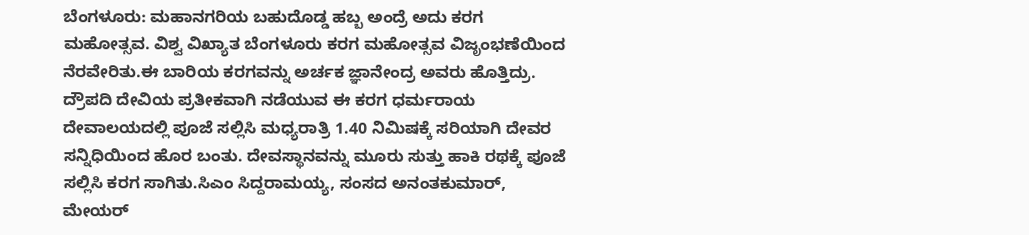ಬೆಂಗಳೂರು: ಮಹಾನಗರಿಯ ಬಹುದೊಡ್ಡ ಹಬ್ಬ ಅಂದ್ರೆ ಅದು ಕರಗ ಮಹೋತ್ಸವ. ವಿಶ್ವ ವಿಖ್ಯಾತ ಬೆಂಗಳೂರು ಕರಗ ಮಹೋತ್ಸವ ವಿಜೃಂಭಣೆಯಿಂದ ನೆರವೇರಿತು.ಈ ಬಾರಿಯ ಕರಗವನ್ನು ಅರ್ಚಕ ಜ್ಞಾನೇಂದ್ರ ಅವರು ಹೊತ್ತಿದ್ರು. ದ್ರೌಪದಿ ದೇವಿಯ ಪ್ರತೀಕವಾಗಿ ನಡೆಯುವ ಈ ಕರಗ ಧರ್ಮರಾಯ ದೇವಾಲಯದಲ್ಲಿ ಪೂಜೆ ಸಲ್ಲಿಸಿ ಮಧ್ಯರಾತ್ರಿ 1.40 ನಿಮಿಷಕ್ಕೆ ಸರಿಯಾಗಿ ದೇವರ ಸನ್ನಿಧಿಯಿಂದ ಹೊರ ಬಂತು. ದೇವಸ್ಥಾನವನ್ನು ಮೂರು ಸುತ್ತು ಹಾಕಿ ರಥಕ್ಕೆ ಪೂಜೆ ಸಲ್ಲಿಸಿ ಕರಗ ಸಾಗಿತು.ಸಿಎಂ ಸಿದ್ದರಾಮಯ್ಯ, ಸಂಸದ ಅನಂತಕುಮಾರ್, ಮೇಯರ್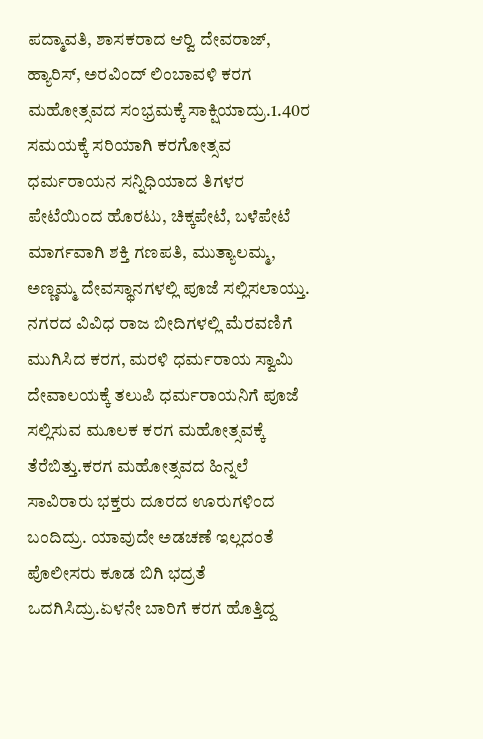ಪದ್ಮಾವತಿ, ಶಾಸಕರಾದ ಆರ್‍ವಿ ದೇವರಾಜ್, ಹ್ಯಾರಿಸ್, ಅರವಿಂದ್ ಲಿಂಬಾವಳಿ ಕರಗ ಮಹೋತ್ಸವದ ಸಂಭ್ರಮಕ್ಕೆ ಸಾಕ್ಷಿಯಾದ್ರು.1.40ರ ಸಮಯಕ್ಕೆ ಸರಿಯಾಗಿ ಕರಗೋತ್ಸವ ಧರ್ಮರಾಯನ ಸನ್ನಿಧಿಯಾದ ತಿಗಳರ ಪೇಟೆಯಿಂದ ಹೊರಟು, ಚಿಕ್ಕಪೇಟೆ, ಬಳೆಪೇಟೆ ಮಾರ್ಗವಾಗಿ ಶಕ್ತಿ ಗಣಪತಿ, ಮುತ್ಯಾಲಮ್ಮ, ಅಣ್ಣಮ್ಮ ದೇವಸ್ಥಾನಗಳಲ್ಲಿ ಪೂಜೆ ಸಲ್ಲಿಸಲಾಯ್ತು. ನಗರದ ವಿವಿಧ ರಾಜ ಬೀದಿಗಳಲ್ಲಿ ಮೆರವಣಿಗೆ ಮುಗಿಸಿದ ಕರಗ, ಮರಳಿ ಧರ್ಮರಾಯ ಸ್ವಾಮಿ ದೇವಾಲಯಕ್ಕೆ ತಲುಪಿ ಧರ್ಮರಾಯನಿಗೆ ಪೂಜೆ ಸಲ್ಲಿಸುವ ಮೂಲಕ ಕರಗ ಮಹೋತ್ಸವಕ್ಕೆ ತೆರೆಬಿತ್ತು.ಕರಗ ಮಹೋತ್ಸವದ ಹಿನ್ನಲೆ ಸಾವಿರಾರು ಭಕ್ತರು ದೂರದ ಊರುಗಳಿಂದ ಬಂದಿದ್ರು. ಯಾವುದೇ ಅಡಚಣೆ ಇಲ್ಲದಂತೆ ಪೊಲೀಸರು ಕೂಡ ಬಿಗಿ ಭದ್ರತೆ ಒದಗಿಸಿದ್ರು.ಏಳನೇ ಬಾರಿಗೆ ಕರಗ ಹೊತ್ತಿದ್ದ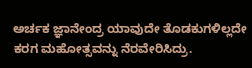ಅರ್ಚಕ ಜ್ಞಾನೇಂದ್ರ ಯಾವುದೇ ತೊಡಕುಗಳಿಲ್ಲದೇ ಕರಗ ಮಹೋತ್ಸವನ್ನು ನೆರವೇರಿಸಿದ್ರು.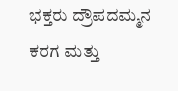ಭಕ್ತರು ದ್ರೌಪದಮ್ಮನ ಕರಗ ಮತ್ತು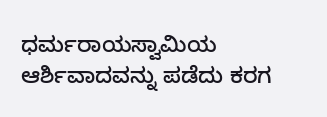ಧರ್ಮರಾಯಸ್ವಾಮಿಯ ಆರ್ಶಿವಾದವನ್ನು ಪಡೆದು ಕರಗ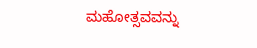ಮಹೋತ್ಸವವನ್ನು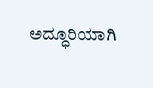ಅದ್ಧೂರಿಯಾಗಿ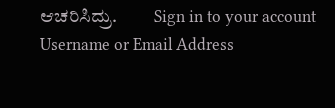ಆಚರಿಸಿದ್ರು.          Sign in to your account
Username or Email Address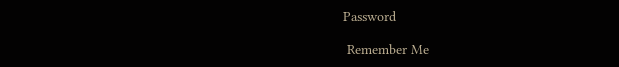Password

 Remember Me